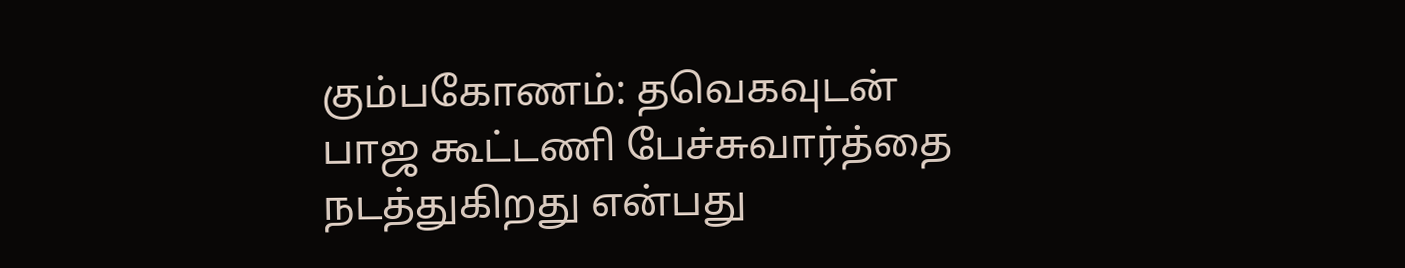கும்பகோணம்: தவெகவுடன் பாஜ கூட்டணி பேச்சுவார்த்தை நடத்துகிறது என்பது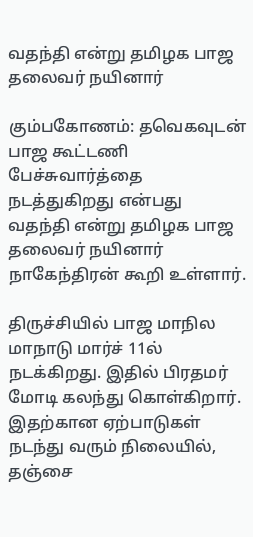வதந்தி என்று தமிழக பாஜ தலைவர் நயினார்

கும்பகோணம்: தவெகவுடன் பாஜ கூட்டணி பேச்சுவார்த்தை நடத்துகிறது என்பது வதந்தி என்று தமிழக பாஜ தலைவர் நயினார் நாகேந்திரன் கூறி உள்ளார்.

திருச்சியில் பாஜ மாநில மாநாடு மார்ச் 11ல் நடக்கிறது. இதில் பிரதமர் மோடி கலந்து கொள்கிறார். இதற்கான ஏற்பாடுகள் நடந்து வரும் நிலையில், தஞ்சை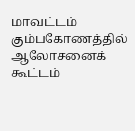மாவட்டம் கும்பகோணத்தில் ஆலோசனைக் கூட்டம்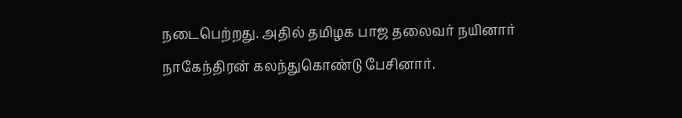நடைபெற்றது. அதில் தமிழக பாஜ தலைவர் நயினார் நாகேந்திரன் கலந்துகொண்டு பேசினார்.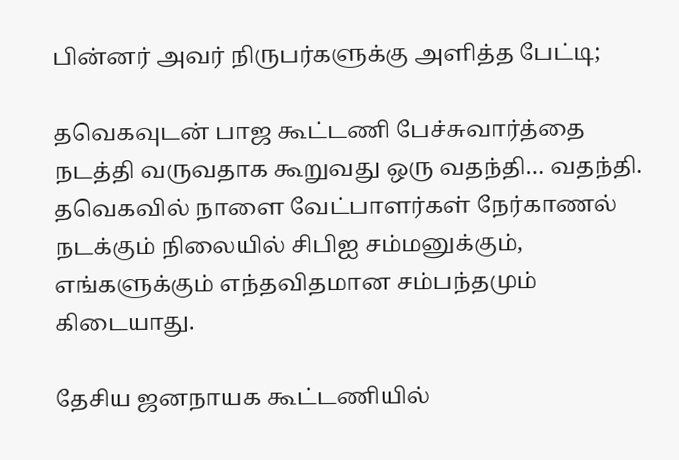பின்னர் அவர் நிருபர்களுக்கு அளித்த பேட்டி;

தவெகவுடன் பாஜ கூட்டணி பேச்சுவார்த்தை நடத்தி வருவதாக கூறுவது ஒரு வதந்தி… வதந்தி. தவெகவில் நாளை வேட்பாளர்கள் நேர்காணல் நடக்கும் நிலையில் சிபிஐ சம்மனுக்கும், எங்களுக்கும் எந்தவிதமான சம்பந்தமும் கிடையாது.

தேசிய ஜனநாயக கூட்டணியில்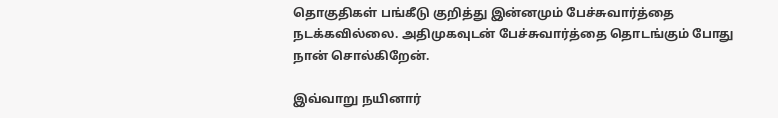தொகுதிகள் பங்கீடு குறித்து இன்னமும் பேச்சுவார்த்தை நடக்கவில்லை. அதிமுகவுடன் பேச்சுவார்த்தை தொடங்கும் போது நான் சொல்கிறேன்.

இவ்வாறு நயினார்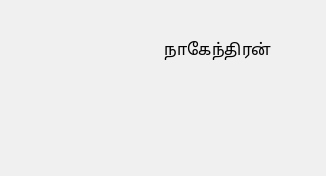நாகேந்திரன்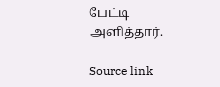பேட்டி அளித்தார்.

Source link